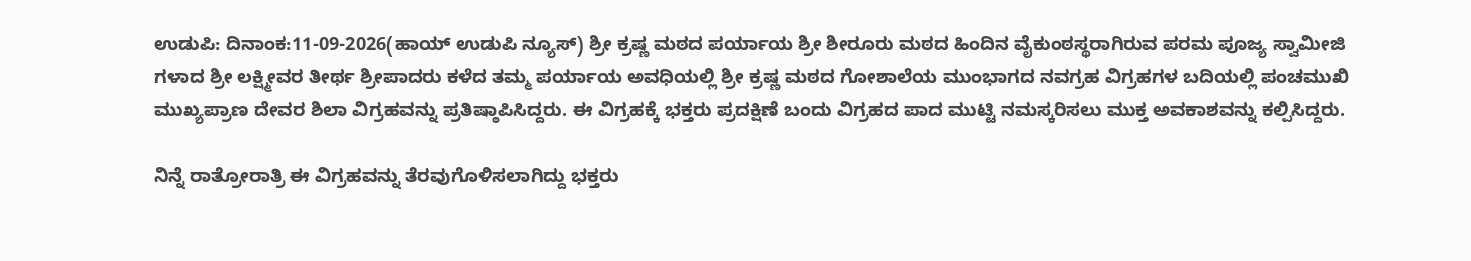ಉಡುಪಿ: ದಿನಾಂಕ:11-09-2026(ಹಾಯ್ ಉಡುಪಿ ನ್ಯೂಸ್) ಶ್ರೀ ಕ್ರಷ್ಣ ಮಠದ ಪರ್ಯಾಯ ಶ್ರೀ ಶೀರೂರು ಮಠದ ಹಿಂದಿನ ವೈಕುಂಠಸ್ಥರಾಗಿರುವ ಪರಮ ಪೂಜ್ಯ ಸ್ವಾಮೀಜಿ ಗಳಾದ ಶ್ರೀ ಲಕ್ಷ್ಮೀವರ ತೀರ್ಥ ಶ್ರೀಪಾದರು ಕಳೆದ ತಮ್ಮ ಪರ್ಯಾಯ ಅವಧಿಯಲ್ಲಿ ಶ್ರೀ ಕ್ರಷ್ಣ ಮಠದ ಗೋಶಾಲೆಯ ಮುಂಭಾಗದ ನವಗ್ರಹ ವಿಗ್ರಹಗಳ ಬದಿಯಲ್ಲಿ ಪಂಚಮುಖಿ ಮುಖ್ಯಪ್ರಾಣ ದೇವರ ಶಿಲಾ ವಿಗ್ರಹವನ್ನು ಪ್ರತಿಷ್ಠಾಪಿಸಿದ್ದರು. ಈ ವಿಗ್ರಹಕ್ಕೆ ಭಕ್ತರು ಪ್ರದಕ್ಷಿಣೆ ಬಂದು ವಿಗ್ರಹದ ಪಾದ ಮುಟ್ಟಿ ನಮಸ್ಕರಿಸಲು ಮುಕ್ತ ಅವಕಾಶವನ್ನು ಕಲ್ಪಿಸಿದ್ದರು.

ನಿನ್ನೆ ರಾತ್ರೋರಾತ್ರಿ ಈ ವಿಗ್ರಹವನ್ನು ತೆರವುಗೊಳಿಸಲಾಗಿದ್ದು ಭಕ್ತರು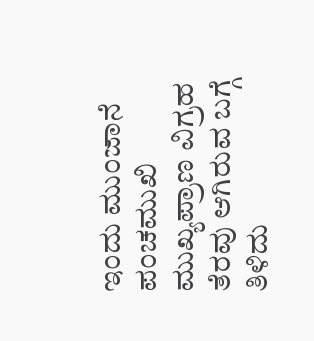ಇಂದು ಮುಂಜಾನೆ ಪಂಚಮುಖಿ ಮುಖ್ಯಪ್ರಾಣ ವಿಗ್ರಹ ತೆರವು ಆಗಿರುವ ಬಗ್ಗೆ ತಿಳಿದು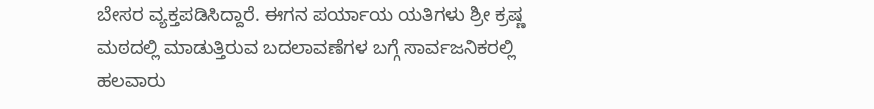ಬೇಸರ ವ್ಯಕ್ತಪಡಿಸಿದ್ದಾರೆ. ಈಗನ ಪರ್ಯಾಯ ಯತಿಗಳು ಶ್ರೀ ಕ್ರಷ್ಣ ಮಠದಲ್ಲಿ ಮಾಡುತ್ತಿರುವ ಬದಲಾವಣೆಗಳ ಬಗ್ಗೆ ಸಾರ್ವಜನಿಕರಲ್ಲಿ ಹಲವಾರು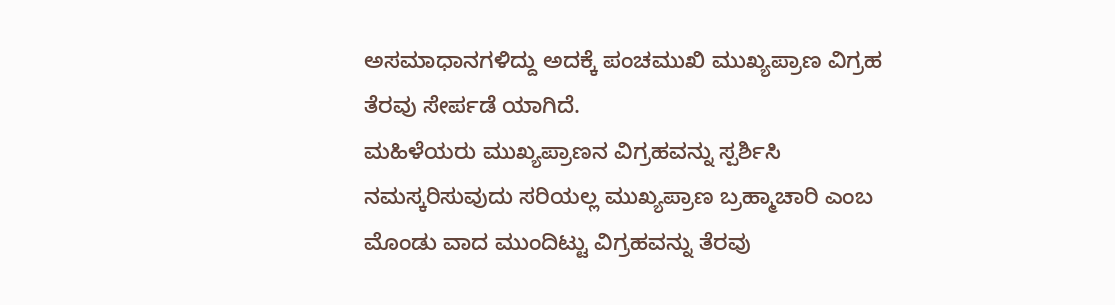ಅಸಮಾಧಾನಗಳಿದ್ದು ಅದಕ್ಕೆ ಪಂಚಮುಖಿ ಮುಖ್ಯಪ್ರಾಣ ವಿಗ್ರಹ ತೆರವು ಸೇರ್ಪಡೆ ಯಾಗಿದೆ.
ಮಹಿಳೆಯರು ಮುಖ್ಯಪ್ರಾಣನ ವಿಗ್ರಹವನ್ನು ಸ್ಪರ್ಶಿಸಿ ನಮಸ್ಕರಿಸುವುದು ಸರಿಯಲ್ಲ ಮುಖ್ಯಪ್ರಾಣ ಬ್ರಹ್ಮಾಚಾರಿ ಎಂಬ ಮೊಂಡು ವಾದ ಮುಂದಿಟ್ಟು ವಿಗ್ರಹವನ್ನು ತೆರವು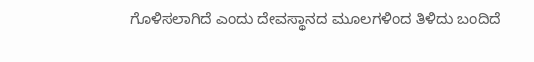ಗೊಳಿಸಲಾಗಿದೆ ಎಂದು ದೇವಸ್ಥಾನದ ಮೂಲಗಳಿಂದ ತಿಳಿದು ಬಂದಿದೆ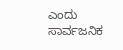ಎಂದು ಸಾರ್ವಜನಿಕ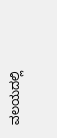ವಲಯದಲ್ಲಿ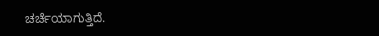ಚರ್ಚೆಯಾಗುತ್ತಿದೆ.